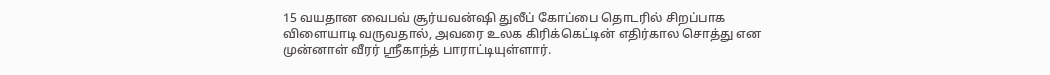15 வயதான வைபவ் சூர்யவன்ஷி துலீப் கோப்பை தொடரில் சிறப்பாக விளையாடி வருவதால், அவரை உலக கிரிக்கெட்டின் எதிர்கால சொத்து என முன்னாள் வீரர் ஸ்ரீகாந்த் பாராட்டியுள்ளார்.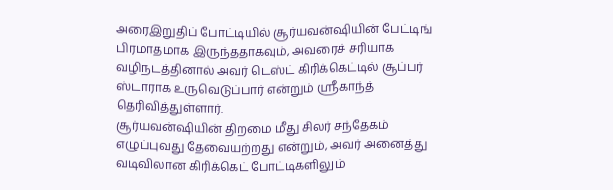அரைஇறுதிப் போட்டியில் சூர்யவன்ஷியின் பேட்டிங் பிரமாதமாக இருந்ததாகவும், அவரைச் சரியாக வழிநடத்தினால் அவர் டெஸ்ட் கிரிக்கெட்டில் சூப்பர் ஸ்டாராக உருவெடுப்பார் என்றும் ஸ்ரீகாந்த் தெரிவித்துள்ளார்.
சூர்யவன்ஷியின் திறமை மீது சிலர் சந்தேகம் எழுப்புவது தேவையற்றது என்றும், அவர் அனைத்து வடிவிலான கிரிக்கெட் போட்டிகளிலும்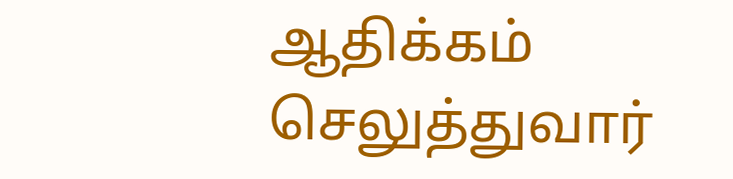ஆதிக்கம் செலுத்துவார்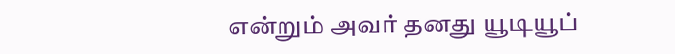என்றும் அவர் தனது யூடியூப்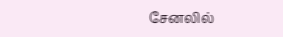சேனலில்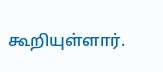கூறியுள்ளார்.